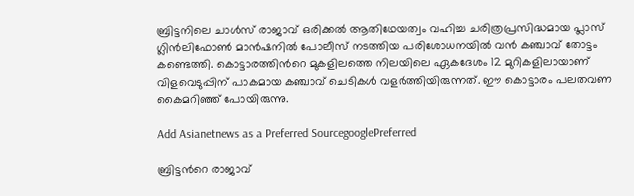ബ്രിട്ടനിലെ ചാൾസ് രാജാവ് ഒരിക്കൽ ആതിഥേയത്വം വഹിച്ച ചരിത്രപ്രസിദ്ധമായ പ്ലാസ് ഗ്ലിൻലിഫോൺ മാൻഷനിൽ പോലീസ് നടത്തിയ പരിശോധനയിൽ വൻ കഞ്ചാവ് തോട്ടം കണ്ടെത്തി. കൊട്ടാരത്തിന്‍റെ മുകളിലത്തെ നിലയിലെ ഏകദേശം 12 മുറികളിലായാണ് വിളവെടുപ്പിന് പാകമായ കഞ്ചാവ് ചെടികൾ വളർത്തിയിരുന്നത്. ഈ കൊട്ടാരം പലതവണ കൈമറിഞ്ഞ് പോയിരുന്നു.

Add Asianetnews as a Preferred SourcegooglePreferred

ബ്രിട്ടന്‍റെ രാജാവ്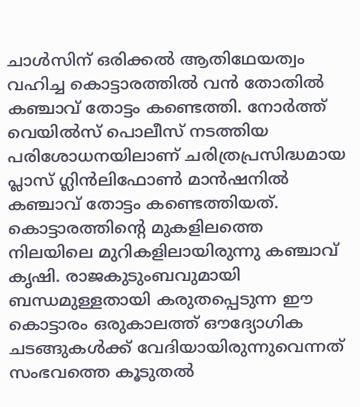ചാൾസിന് ഒരിക്കൽ ആതിഥേയത്വം വഹിച്ച കൊട്ടാരത്തിൽ വൻ തോതിൽ കഞ്ചാവ് തോട്ടം കണ്ടെത്തി. നോർത്ത് വെയിൽസ് പൊലീസ് നടത്തിയ പരിശോധനയിലാണ് ചരിത്രപ്രസിദ്ധമായ പ്ലാസ് ഗ്ലിൻലിഫോൺ മാൻഷനിൽ കഞ്ചാവ് തോട്ടം കണ്ടെത്തിയത്. കൊട്ടാരത്തിന്‍റെ മുകളിലത്തെ നിലയിലെ മുറികളിലായിരുന്നു കഞ്ചാവ് കൃഷി. രാജകുടുംബവുമായി ബന്ധമുള്ളതായി കരുതപ്പെടുന്ന ഈ കൊട്ടാരം ഒരുകാലത്ത് ഔദ്യോഗിക ചടങ്ങുകൾക്ക് വേദിയായിരുന്നുവെന്നത് സംഭവത്തെ കൂടുതൽ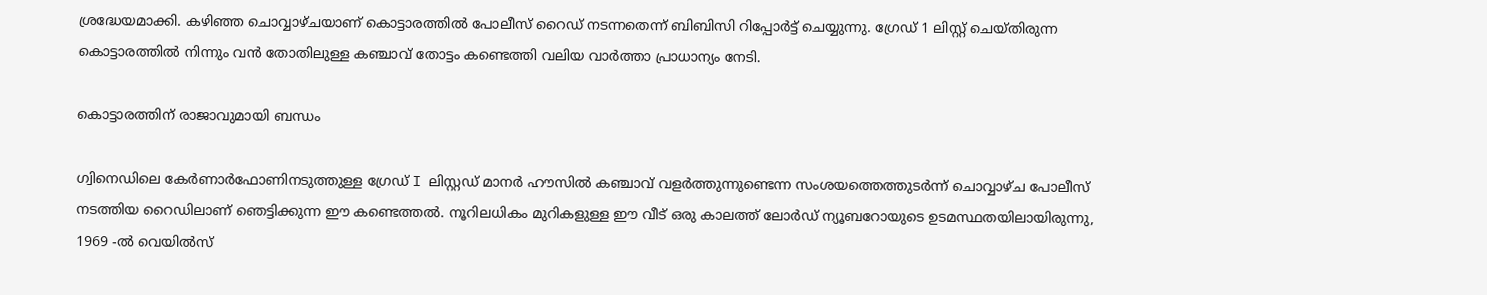ശ്രദ്ധേയമാക്കി. കഴിഞ്ഞ ചൊവ്വാഴ്ചയാണ് കൊട്ടാരത്തിൽ പോലീസ് റൈഡ് നടന്നതെന്ന് ബിബിസി റിപ്പോര്‍ട്ട് ചെയ്യുന്നു. ഗ്രേഡ് 1 ലിസ്റ്റ് ചെയ്തിരുന്ന കൊട്ടാരത്തിൽ നിന്നും വൻ തോതിലുള്ള കഞ്ചാവ് തോട്ടം കണ്ടെത്തി വലിയ വാർത്താ പ്രാധാന്യം നേടി.

കൊട്ടാരത്തിന് രാജാവുമായി ബന്ധം

ഗ്വിനെഡിലെ കേർണാർഫോണിനടുത്തുള്ള ഗ്രേഡ് I ലിസ്റ്റഡ് മാനർ ഹൗസിൽ കഞ്ചാവ് വളർത്തുന്നുണ്ടെന്ന സംശയത്തെത്തുടർന്ന് ചൊവ്വാഴ്ച പോലീസ് നടത്തിയ റൈഡിലാണ് ഞെട്ടിക്കുന്ന ഈ കണ്ടെത്തൽ. നൂറിലധികം മുറികളുള്ള ഈ വീട് ഒരു കാലത്ത് ലോർഡ് ന്യൂബറോയുടെ ഉടമസ്ഥതയിലായിരുന്നു, 1969 -ൽ വെയിൽസ്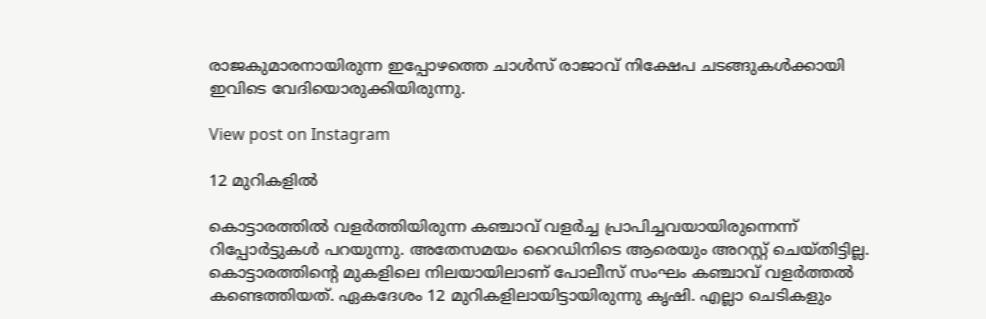രാജകുമാരനായിരുന്ന ഇപ്പോഴത്തെ ചാൾസ് രാജാവ് നിക്ഷേപ ചടങ്ങുകൾക്കായി ഇവിടെ വേദിയൊരുക്കിയിരുന്നു.

View post on Instagram

12 മുറികളിൽ

കൊട്ടാരത്തിൽ വളർത്തിയിരുന്ന കഞ്ചാവ് വളർച്ച പ്രാപിച്ചവയായിരുന്നെന്ന് റിപ്പോര്‍ട്ടുകൾ പറയുന്നു. അതേസമയം റൈഡിനിടെ ആരെയും അറസ്റ്റ് ചെയ്തിട്ടില്ല. കൊട്ടാരത്തിന്‍റെ മുകളിലെ നിലയായിലാണ് പോലീസ് സംഘം കഞ്ചാവ് വളർത്തൽ കണ്ടെത്തിയത്. ഏകദേശം 12 മുറികളിലായിട്ടായിരുന്നു കൃഷി. എല്ലാ ചെടികളും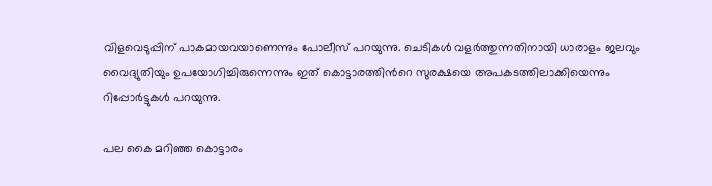വിളവെടുപ്പിന് പാകമായവയാണെന്നും പോലീസ് പറയുന്നു. ചെടികൾ വളർത്തുന്നതിനായി ധാരാളം ജലവും വൈദ്യുതിയും ഉപയോഗിച്ചിരുന്നെന്നും ഇത് കൊട്ടാരത്തിന്‍റെ സുരക്ഷയെ അപകടത്തിലാക്കിയെന്നും റിപ്പോര്‍ട്ടുകൾ പറയുന്നു.

പല കൈ മറിഞ്ഞ കൊട്ടാരം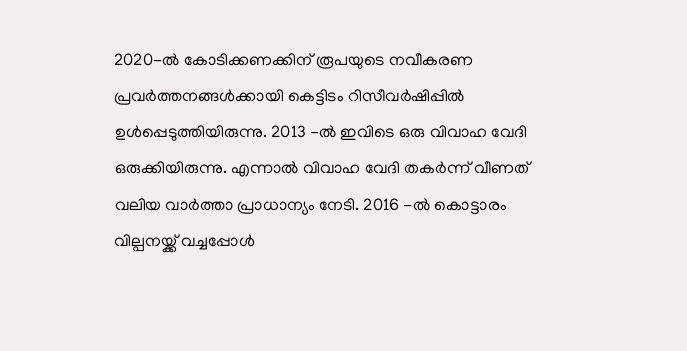2020-ൽ കോടിക്കണക്കിന് രൂപയുടെ നവീകരണ പ്രവർത്തനങ്ങൾക്കായി കെട്ടിടം റിസീവർഷിപ്പിൽ ഉൾപ്പെടുത്തിയിരുന്നു. 2013 -ൽ ഇവിടെ ഒരു വിവാഹ വേദി ഒരുക്കിയിരുന്നു. എന്നാൽ വിവാഹ വേദി തകർന്ന് വീണത് വലിയ വാർത്താ പ്രാധാന്യം നേടി. 2016 -ൽ കൊട്ടാരം വില്പനയ്ക്ക് വച്ചപ്പോൾ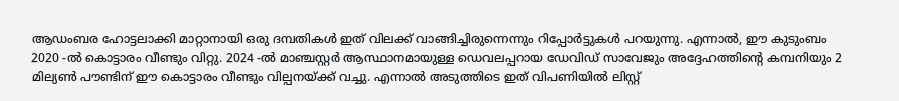ആഡംബര ഹോട്ടലാക്കി മാറ്റാനായി ഒരു ദമ്പതികൾ ഇത് വിലക്ക് വാങ്ങിച്ചിരുന്നെന്നും റിപ്പോര്‍ട്ടുകൾ പറയുന്നു. എന്നാൽ, ഈ കുടുംബം 2020 -ൽ കൊട്ടാരം വീണ്ടും വിറ്റു. 2024 -ൽ മാഞ്ചസ്റ്റർ ആസ്ഥാനമായുള്ള ഡെവലപ്പറായ ഡേവിഡ് സാവേജും അദ്ദേഹത്തിന്‍റെ കമ്പനിയും 2 മില്യൺ പൗണ്ടിന് ഈ കൊട്ടാരം വീണ്ടും വില്പനയ്ക്ക് വച്ചു. എന്നാൽ അടുത്തിടെ ഇത് വിപണിയിൽ ലിസ്റ്റ്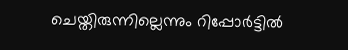ചെയ്തിരുന്നില്ലെന്നും റിപ്പോര്‍ട്ടിൽ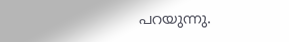പറയുന്നു.